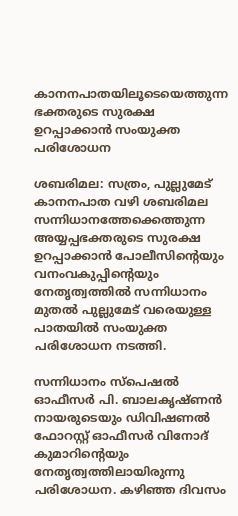കാനനപാതയിലൂടെയെത്തുന്ന ഭക്തരുടെ സുരക്ഷ ഉറപ്പാക്കാന്‍ സംയുക്ത പരിശോധന

ശബരിമല: സത്രം, പുല്ലുമേട് കാനനപാത വഴി ശബരിമല സന്നിധാനത്തേക്കെത്തുന്ന അയ്യപ്പഭക്തരുടെ സുരക്ഷ ഉറപ്പാക്കാന്‍ പോലീസിന്‍റെയും വനംവകുപ്പിന്‍റെയും നേതൃത്വത്തില്‍ സന്നിധാനം മുതല്‍ പുല്ലുമേട് വരെയുള്ള പാതയില്‍ സംയുക്ത പരിശോധന നടത്തി.

സന്നിധാനം സ്‌പെഷല്‍ ഓഫീസര്‍ പി. ബാലകൃഷ്ണന്‍ നായരുടെയും ഡിവിഷണല്‍ ഫോറസ്റ്റ് ഓഫീസര്‍ വിനോദ് കുമാറിന്‍റെയും നേതൃത്വത്തിലായിരുന്നു പരിശോധന. കഴിഞ്ഞ ദിവസം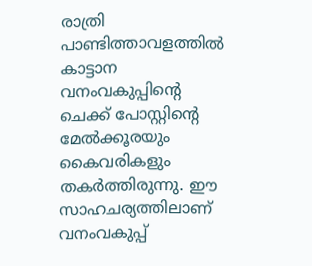രാത്രി പാണ്ടിത്താവളത്തില്‍ കാട്ടാന വനംവകുപ്പിന്‍റെ ചെക്ക് പോസ്റ്റിന്‍റെ മേല്‍ക്കൂരയും കൈവരികളും തകര്‍ത്തിരുന്നു. ഈ സാഹചര്യത്തിലാണ് വനംവകുപ്പ്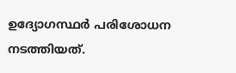ഉദ്യോഗസ്ഥര്‍ പരിശോധന നടത്തിയത്.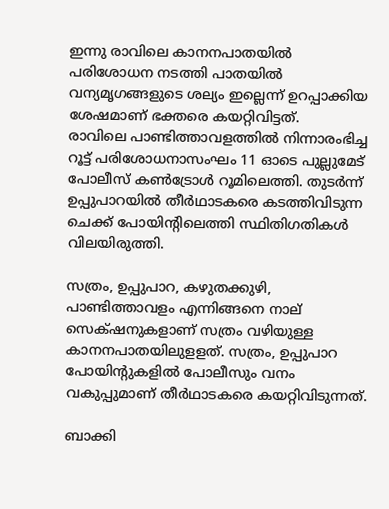ഇന്നു രാവിലെ കാനനപാതയില്‍ പരിശോധന നടത്തി പാതയില്‍ വന്യമൃഗങ്ങളുടെ ശല്യം ഇല്ലെന്ന് ഉറപ്പാക്കിയ ശേഷമാണ് ഭക്തരെ കയറ്റിവിട്ടത്.
രാവിലെ പാണ്ടിത്താവളത്തില്‍ നിന്നാരംഭിച്ച റൂട്ട് പരിശോധനാസംഘം 11 ഓടെ പുല്ലുമേട് പോലീസ് കണ്‍ട്രോള്‍ റൂമിലെത്തി. തുടര്‍ന്ന് ഉപ്പുപാറയില്‍ തീര്‍ഥാടകരെ കടത്തിവിടുന്ന ചെക്ക് പോയിന്‍റിലെത്തി സ്ഥിതിഗതികള്‍ വിലയിരുത്തി.

സത്രം, ഉപ്പുപാറ, കഴുതക്കുഴി, പാണ്ടിത്താവളം എന്നിങ്ങനെ നാല് സെക്‌ഷനുകളാണ് സത്രം വഴിയുള്ള കാനനപാതയിലുളളത്. സത്രം, ഉപ്പുപാറ പോയിന്റുകളില്‍ പോലീസും വനം വകുപ്പുമാണ് തീര്‍ഥാടകരെ കയറ്റിവിടുന്നത്.

ബാക്കി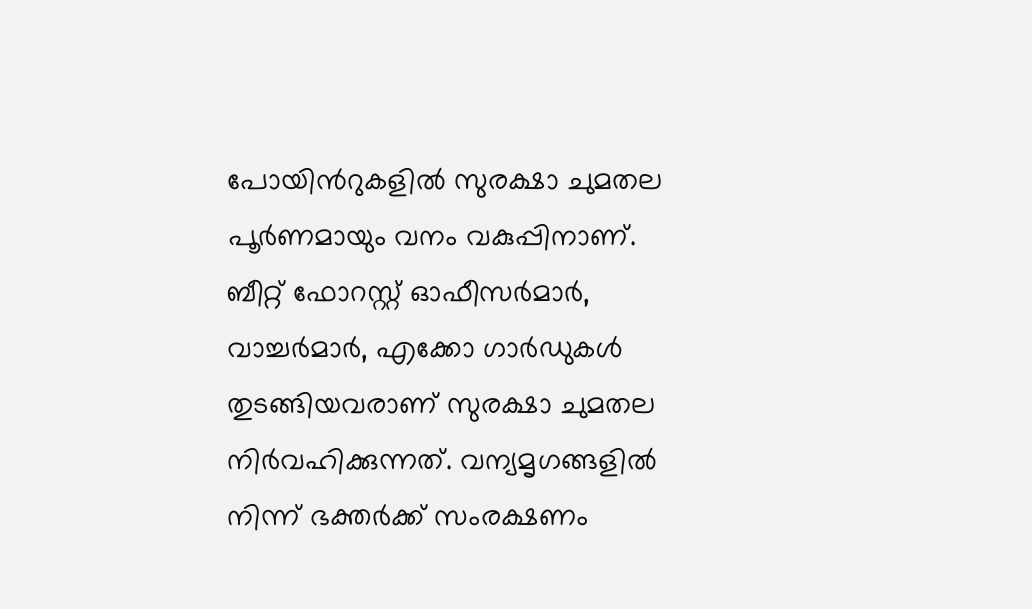പോയിന്‍റുകളില്‍ സുരക്ഷാ ചുമതല പൂര്‍ണമായും വനം വകുപ്പിനാണ്. ബീറ്റ് ഫോറസ്റ്റ് ഓഫീസര്‍മാർ, വാച്ചര്‍മാര്‍, എക്കോ ഗാര്‍ഡുകള്‍ തുടങ്ങിയവരാണ് സുരക്ഷാ ചുമതല നിര്‍വഹിക്കുന്നത്. വന്യമൃഗങ്ങളില്‍ നിന്ന് ഭക്തര്‍ക്ക് സംരക്ഷണം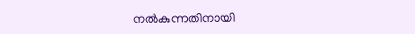നല്‍കുന്നതിനായി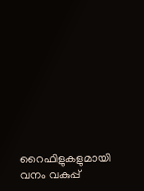റൈഫിളുകളുമായി വനം വകുപ്പ്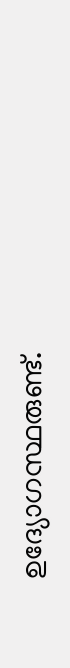ഉദ്യോഗസ്ഥരുണ്ട്.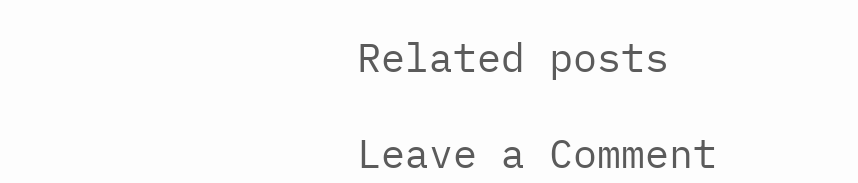Related posts

Leave a Comment